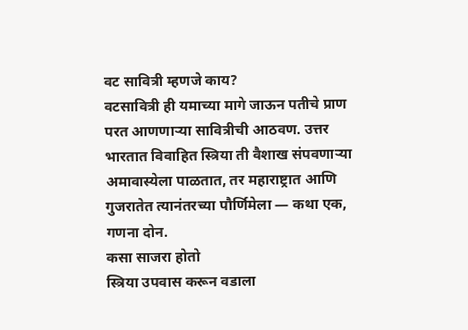वट सावित्री म्हणजे काय?
वटसावित्री ही यमाच्या मागे जाऊन पतीचे प्राण परत आणणाऱ्या सावित्रीची आठवण. उत्तर भारतात विवाहित स्त्रिया ती वैशाख संपवणाऱ्या अमावास्येला पाळतात, तर महाराष्ट्रात आणि गुजरातेत त्यानंतरच्या पौर्णिमेला — कथा एक, गणना दोन.
कसा साजरा होतो
स्त्रिया उपवास करून वडाला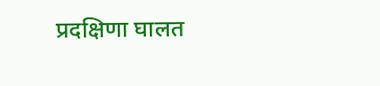प्रदक्षिणा घालत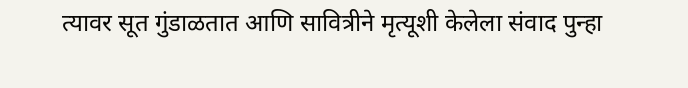त्यावर सूत गुंडाळतात आणि सावित्रीने मृत्यूशी केलेला संवाद पुन्हा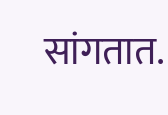सांगतात.